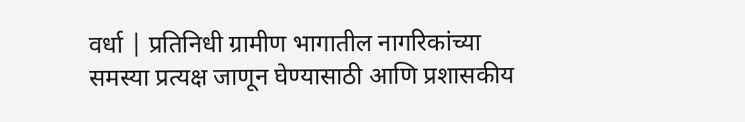वर्धा | प्रतिनिधी ग्रामीण भागातील नागरिकांच्या समस्या प्रत्यक्ष जाणून घेण्यासाठी आणि प्रशासकीय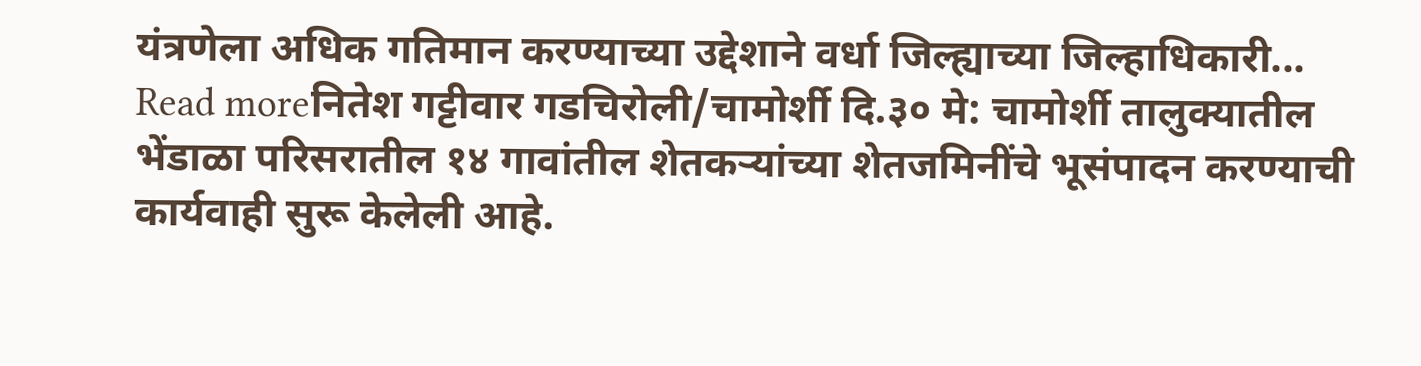यंत्रणेला अधिक गतिमान करण्याच्या उद्देशाने वर्धा जिल्ह्याच्या जिल्हाधिकारी...
Read moreनितेश गट्टीवार गडचिरोली/चामोर्शी दि.३० मे: चामोर्शी तालुक्यातील भेंडाळा परिसरातील १४ गावांतील शेतकऱ्यांच्या शेतजमिनींचे भूसंपादन करण्याची कार्यवाही सुरू केलेली आहे.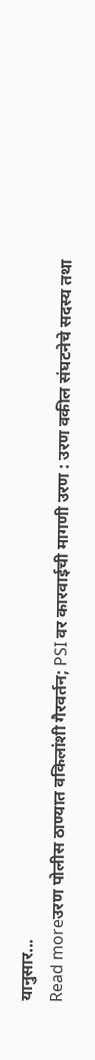यानुसार...
Read moreउरण पोलीस ठाण्यात वकिलांशी गैरवर्तन; PSI वर कारवाईची मागणी उरण : उरण वकील संघटनेचे सदस्य तथा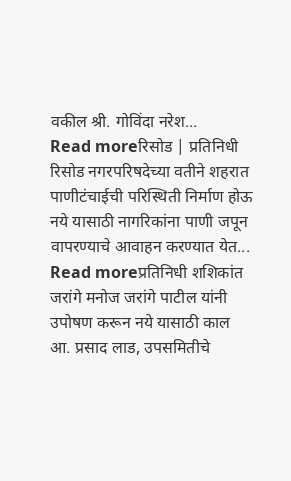वकील श्री. गोविंदा नरेश...
Read moreरिसोड | प्रतिनिधी रिसोड नगरपरिषदेच्या वतीने शहरात पाणीटंचाईची परिस्थिती निर्माण होऊ नये यासाठी नागरिकांना पाणी जपून वापरण्याचे आवाहन करण्यात येत...
Read moreप्रतिनिधी शशिकांत जरांगे मनोज जरांगे पाटील यांनी उपोषण करून नये यासाठी काल आ. प्रसाद लाड, उपसमितीचे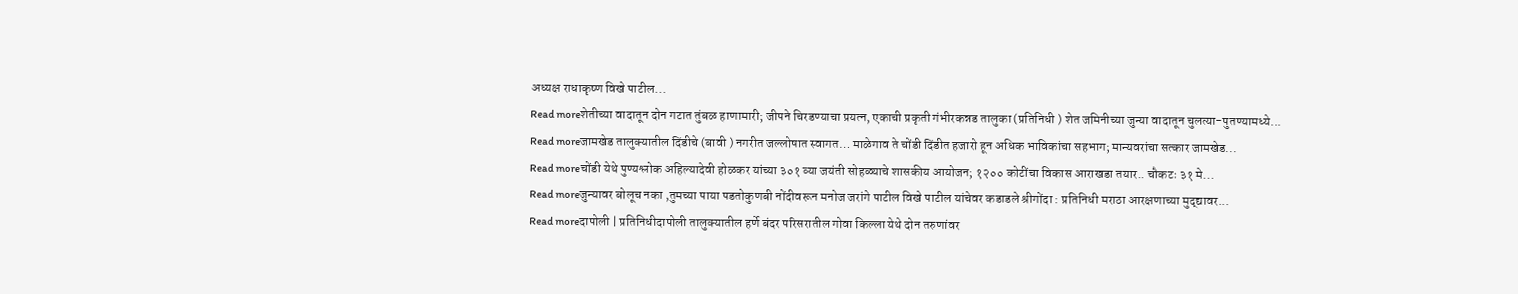अध्यक्ष राधाकृष्ण विखे पाटील...
Read moreशेतीच्या वादातून दोन गटात तुंबळ हाणामारी; जीपने चिरडण्याचा प्रयत्न, एकाची प्रकृती गंभीरकन्नड तालुका (प्रतिनिधी ) शेत जमिनीच्या जुन्या वादातून चुलत्या-पुतण्यामध्ये...
Read moreजामखेड तालुक्यातील दिंडीचे (बावी ) नगरीत जल्लोषात स्वागत… माळेगाव ते चोंडी दिंडीत हजारो हून अधिक भाविकांचा सहभाग; मान्यवरांचा सत्कार जामखेड...
Read moreचोंडी येथे पुण्यश्लोक अहिल्यादेवी होळकर यांच्या ३०१ व्या जयंती सोहळ्याचे शासकीय आयोजन; १२०० कोटींचा विकास आराखडा तयार.. चौकटः ३१ मे...
Read moreजुन्यावर बोलूच नका ,तुमच्या पाया पडतोकुणबी नोंदीवरून मनोज जरांगे पाटील विखे पाटील यांचेवर कडाडले श्रीगोंदा : प्रतिनिधी मराठा आरक्षणाच्या मुद्द्यावर...
Read moreदापोली | प्रतिनिधीदापोली तालुक्यातील हर्णे बंदर परिसरातील गोवा किल्ला येथे दोन तरुणांवर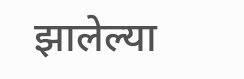झालेल्या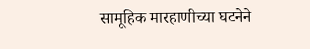सामूहिक मारहाणीच्या घटनेने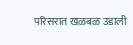परिसरात खळबळ उडाली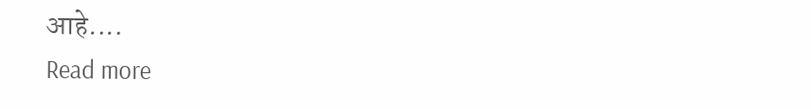आहे....
Read more